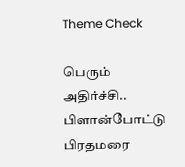Theme Check

பெரும் அதிர்ச்சி.. பிளான்போட்டு பிரதமரை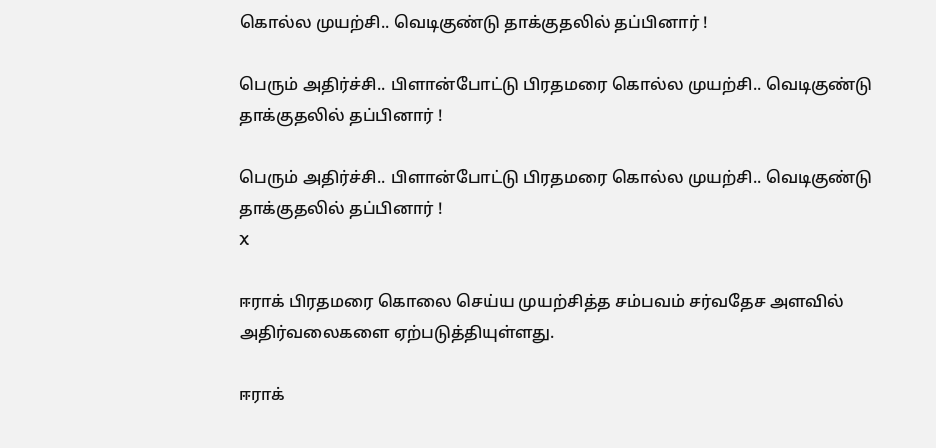கொல்ல முயற்சி.. வெடிகுண்டு தாக்குதலில் தப்பினார் !

பெரும் அதிர்ச்சி.. பிளான்போட்டு பிரதமரை கொல்ல முயற்சி.. வெடிகுண்டு தாக்குதலில் தப்பினார் !

பெரும் அதிர்ச்சி.. பிளான்போட்டு பிரதமரை கொல்ல முயற்சி.. வெடிகுண்டு தாக்குதலில் தப்பினார் !
X

ஈராக் பிரதமரை கொலை செய்ய முயற்சித்த சம்பவம் சர்வதேச அளவில் அதிர்வலைகளை ஏற்படுத்தியுள்ளது.

ஈராக்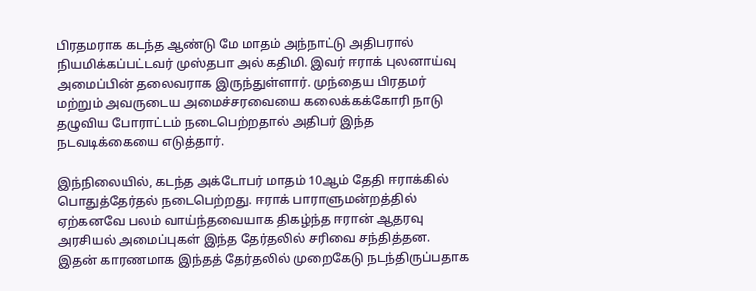பிரதமராக கடந்த ஆண்டு மே மாதம் அந்நாட்டு அதிபரால் நியமிக்கப்பட்டவர் முஸ்தபா அல் கதிமி. இவர் ஈராக் புலனாய்வு அமைப்பின் தலைவராக இருந்துள்ளார். முந்தைய பிரதமர் மற்றும் அவருடைய அமைச்சரவையை கலைக்கக்கோரி நாடு தழுவிய போராட்டம் நடைபெற்றதால் அதிபர் இந்த நடவடிக்கையை எடுத்தார்.

இந்நிலையில், கடந்த அக்டோபர் மாதம் 10ஆம் தேதி ஈராக்கில் பொதுத்தேர்தல் நடைபெற்றது. ஈராக் பாராளுமன்றத்தில் ஏற்கனவே பலம் வாய்ந்தவையாக திகழ்ந்த ஈரான் ஆதரவு அரசியல் அமைப்புகள் இந்த தேர்தலில் சரிவை சந்தித்தன. இதன் காரணமாக இந்தத் தேர்தலில் முறைகேடு நடந்திருப்பதாக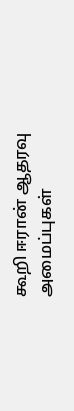கூறி ஈரான் ஆதரவு அமைப்புகள்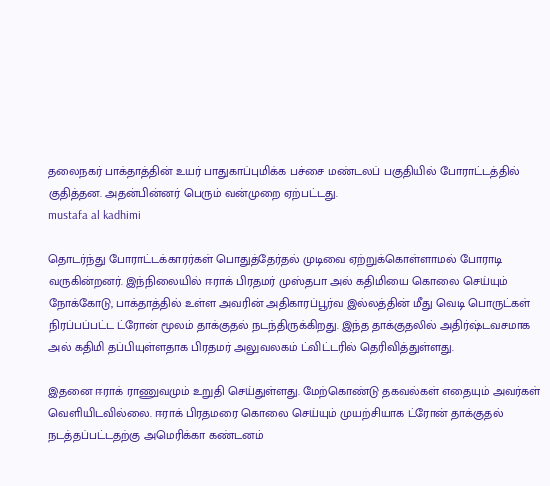தலைநகர் பாக்தாத்தின் உயர் பாதுகாப்புமிக்க பச்சை மண்டலப் பகுதியில் போராட்டத்தில் குதித்தன. அதன்பின்னர் பெரும் வன்முறை ஏற்பட்டது.
mustafa al kadhimi

தொடர்ந்து போராட்டக்காரர்கள் பொதுத்தேர்தல் முடிவை ஏற்றுக்கொள்ளாமல் போராடி வருகின்றனர். இந்நிலையில் ஈராக் பிரதமர் முஸ்தபா அல் கதிமியை கொலை செய்யும் நோக்கோடு, பாக்தாத்தில் உள்ள அவரின் அதிகாரப்பூர்வ இல்லத்தின் மீது வெடி பொருட்கள் நிரப்பப்பட்ட ட்ரோன் மூலம் தாக்குதல் நடந்திருக்கிறது. இந்த தாக்குதலில் அதிர்ஷ்டவசமாக அல் கதிமி தப்பியுள்ளதாக பிரதமர் அலுவலகம் ட்விட்டரில் தெரிவித்துள்ளது.

இதனை ஈராக் ராணுவமும் உறுதி செய்துள்ளது. மேற்கொண்டு தகவல்கள் எதையும் அவர்கள் வெளியிடவில்லை. ஈராக் பிரதமரை கொலை செய்யும் முயற்சியாக ட்ரோன் தாக்குதல் நடத்தப்பட்டதற்கு அமெரிக்கா கண்டனம்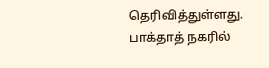தெரிவித்துள்ளது. பாக்தாத் நகரில்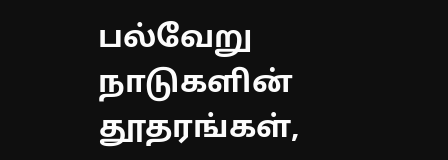பல்வேறு நாடுகளின் தூதரங்கள்,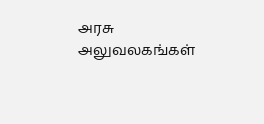அரசு அலுவலகங்கள்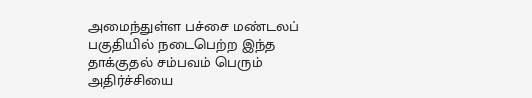அமைந்துள்ள பச்சை மண்டலப் பகுதியில் நடைபெற்ற இந்த தாக்குதல் சம்பவம் பெரும் அதிர்ச்சியை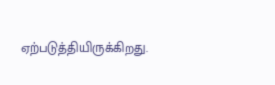ஏற்படுத்தியிருக்கிறது.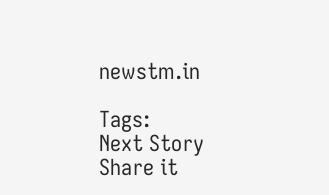newstm.in

Tags:
Next Story
Share it